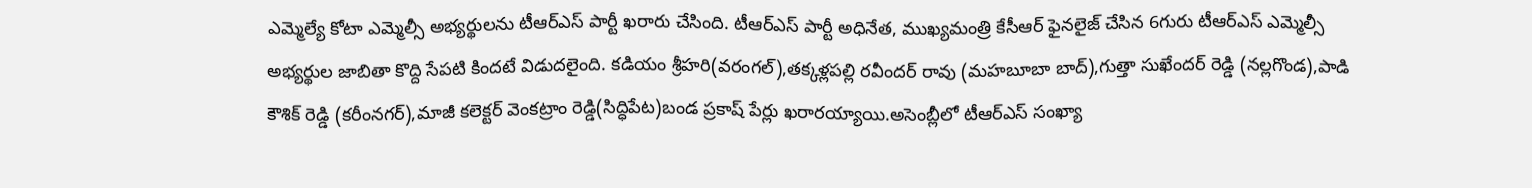ఎమ్మెల్యే కోటా ఎమ్మెల్సీ అభ్యర్థులను టీఆర్ఎస్ పార్టీ ఖరారు చేసింది. టీఆర్ఎస్ పార్టీ అధినేత, ముఖ్యమంత్రి కేసీఆర్ ఫైనలైజ్ చేసిన 6గురు టీఆర్ఎస్ ఎమ్మెల్సీ అభ్యర్థుల జాబితా కొద్ది సేపటి కిందటే విడుదలైంది. కడియం శ్రీహరి(వరంగల్),తక్కళ్లపల్లి రవీందర్ రావు (మహబూబా బాద్),గుత్తా సుఖేందర్ రెడ్డి (నల్లగొండ),పాడి కౌశిక్ రెడ్డి (కరీంనగర్),మాజీ కలెక్టర్ వెంకట్రాం రెడ్డి(సిద్ధిపేట)బండ ప్రకాష్ పేర్లు ఖరారయ్యాయి.అసెంబ్లీలో టీఆర్ఎస్ సంఖ్యా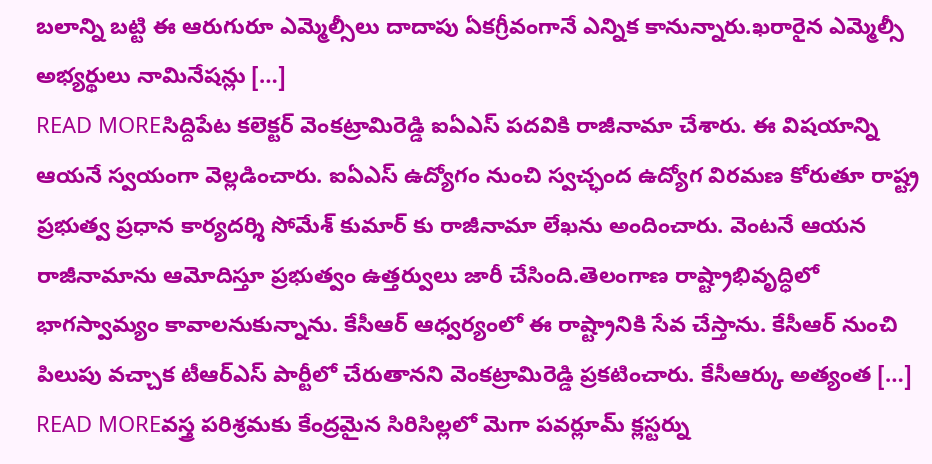బలాన్ని బట్టి ఈ ఆరుగురూ ఎమ్మెల్సీలు దాదాపు ఏకగ్రీవంగానే ఎన్నిక కానున్నారు.ఖరారైన ఎమ్మెల్సీ అభ్యర్థులు నామినేషన్లు […]
READ MOREసిద్దిపేట కలెక్టర్ వెంకట్రామిరెడ్డి ఐఏఎస్ పదవికి రాజీనామా చేశారు. ఈ విషయాన్ని ఆయనే స్వయంగా వెల్లడించారు. ఐఏఎస్ ఉద్యోగం నుంచి స్వచ్ఛంద ఉద్యోగ విరమణ కోరుతూ రాష్ట్ర ప్రభుత్వ ప్రధాన కార్యదర్శి సోమేశ్ కుమార్ కు రాజీనామా లేఖను అందించారు. వెంటనే ఆయన రాజీనామాను ఆమోదిస్తూ ప్రభుత్వం ఉత్తర్వులు జారీ చేసింది.తెలంగాణ రాష్ట్రాభివృద్ధిలో భాగస్వామ్యం కావాలనుకున్నాను. కేసీఆర్ ఆధ్వర్యంలో ఈ రాష్ట్రానికి సేవ చేస్తాను. కేసీఆర్ నుంచి పిలుపు వచ్చాక టీఆర్ఎస్ పార్టీలో చేరుతానని వెంకట్రామిరెడ్డి ప్రకటించారు. కేసీఆర్కు అత్యంత […]
READ MOREవస్త్ర పరిశ్రమకు కేంద్రమైన సిరిసిల్లలో మెగా పవర్లూమ్ క్లస్టర్ను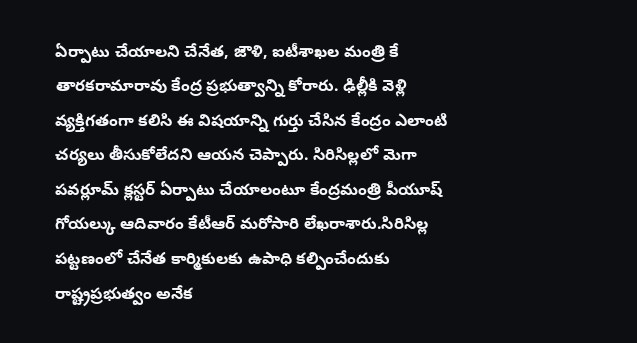ఏర్పాటు చేయాలని చేనేత, జౌళి, ఐటీశాఖల మంత్రి కే తారకరామారావు కేంద్ర ప్రభుత్వాన్ని కోరారు. ఢిల్లీకి వెళ్లి వ్యక్తిగతంగా కలిసి ఈ విషయాన్ని గుర్తు చేసిన కేంద్రం ఎలాంటి చర్యలు తీసుకోలేదని ఆయన చెప్పారు. సిరిసిల్లలో మెగా పవర్లూమ్ క్లస్టర్ ఏర్పాటు చేయాలంటూ కేంద్రమంత్రి పీయూష్ గోయల్కు ఆదివారం కేటీఆర్ మరోసారి లేఖరాశారు.సిరిసిల్ల పట్టణంలో చేనేత కార్మికులకు ఉపాధి కల్పించేందుకు రాష్ట్రప్రభుత్వం అనేక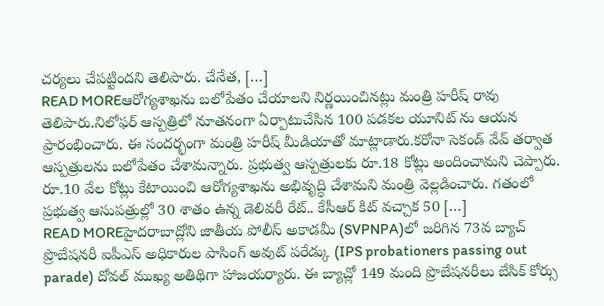చర్యలు చేపట్టిందని తెలిపారు. చేనేత, […]
READ MOREఆరోగ్యశాఖను బలోపేతం చేయాలని నిర్ణయించినట్లు మంత్రి హరీష్ రావు తెలిపారు.నిలోఫర్ ఆస్పత్రిలో నూతనంగా ఏర్పాటుచేసిన 100 పడకల యూనిట్ ను ఆయన ప్రారంభించారు. ఈ సందర్భంగా మంత్రి హరీష్ మీడియాతో మాట్లాడారు.కరోనా సెకండ్ వేవ్ తర్వాత ఆస్పత్రులను బలోపేతం చేశామన్నారు. ప్రభుత్వ ఆస్పత్రులకు రూ.18 కోట్లు అందించామని చెప్పారు. రూ.10 వేల కోట్లు కేటాయించి ఆరోగ్యశాఖను అభివృద్ధి చేశామని మంత్రి వెల్లడించారు. గతంలో ప్రభుత్వ ఆసుపత్రుల్లో 30 శాతం ఉన్న డెలివరీ రేట్.. కేసీఆర్ కిట్ వచ్చాక 50 […]
READ MOREహైదరాబాద్లోని జాతీయ పోలీస్ అకాడమీ (SVPNPA)లో జరిగిన 73వ బ్యాచ్ ప్రొబేషనరీ ఐపీఎస్ అధికారుల పాసింగ్ అవుట్ పరేడ్కు (IPS probationers passing out parade) దోవల్ ముఖ్య అతిథిగా హాజయర్యారు. ఈ బ్యాచ్లో 149 మంది ప్రొబేషనరీలు బేసిక్ కోర్సు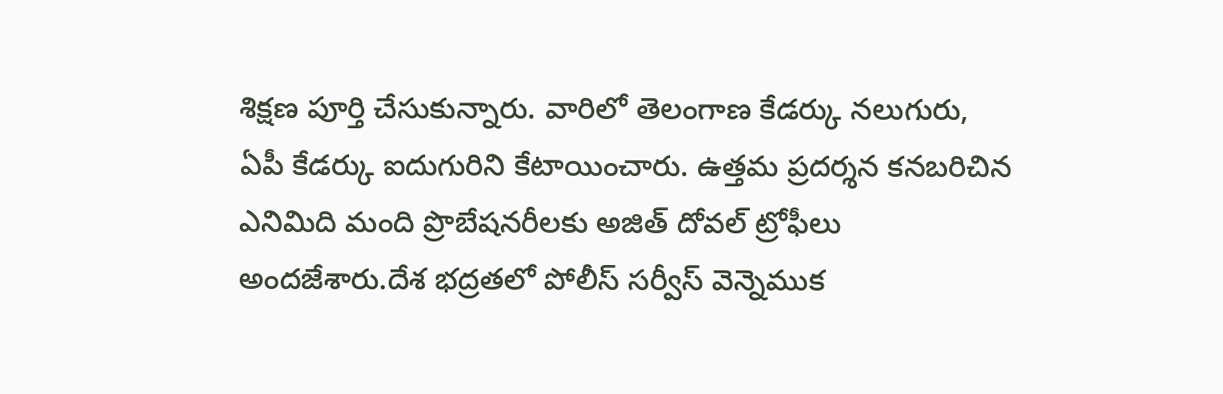శిక్షణ పూర్తి చేసుకున్నారు. వారిలో తెలంగాణ కేడర్కు నలుగురు, ఏపీ కేడర్కు ఐదుగురిని కేటాయించారు. ఉత్తమ ప్రదర్శన కనబరిచిన ఎనిమిది మంది ప్రొబేషనరీలకు అజిత్ దోవల్ ట్రోఫీలు అందజేశారు.దేశ భద్రతలో పోలీస్ సర్వీస్ వెన్నెముక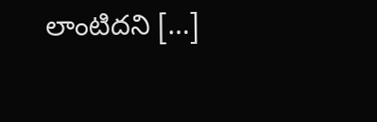లాంటిదని […]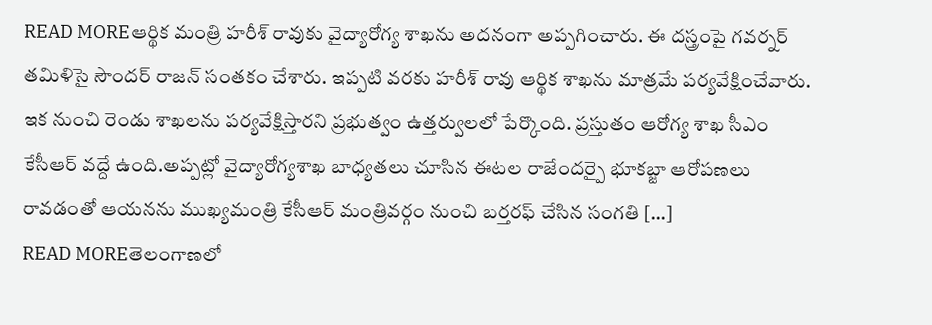READ MOREఆర్థిక మంత్రి హరీశ్ రావుకు వైద్యారోగ్య శాఖను అదనంగా అప్పగించారు. ఈ దస్త్రంపై గవర్నర్ తమిళిసై సౌందర్ రాజన్ సంతకం చేశారు. ఇప్పటి వరకు హరీశ్ రావు ఆర్థిక శాఖను మాత్రమే పర్యవేక్షించేవారు. ఇక నుంచి రెండు శాఖలను పర్యవేక్షిస్తారని ప్రభుత్వం ఉత్తర్వులలో పేర్కొంది. ప్రస్తుతం ఆరోగ్య శాఖ సీఎం కేసీఆర్ వద్దే ఉంది.అప్పట్లో వైద్యారోగ్యశాఖ బాధ్యతలు చూసిన ఈటల రాజేందర్పై భూకబ్జా ఆరోపణలు రావడంతో ఆయనను ముఖ్యమంత్రి కేసీఆర్ మంత్రివర్గం నుంచి బర్తరఫ్ చేసిన సంగతి […]
READ MOREతెలంగాణలో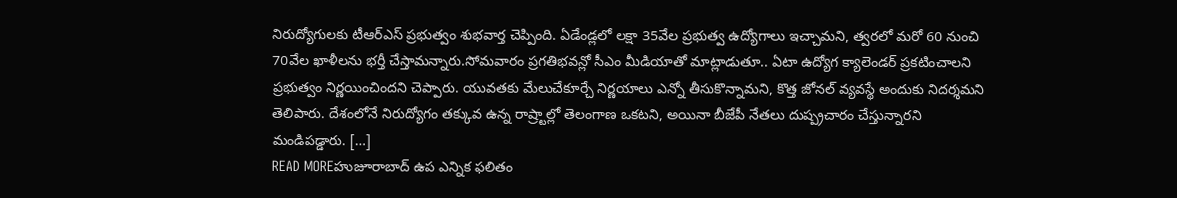నిరుద్యోగులకు టీఆర్ఎస్ ప్రభుత్వం శుభవార్త చెప్పింది. ఏడేండ్లలో లక్షా 35వేల ప్రభుత్వ ఉద్యోగాలు ఇచ్చామని, త్వరలో మరో 60 నుంచి 70వేల ఖాళీలను భర్తీ చేస్తామన్నారు.సోమవారం ప్రగతిభవన్లో సీఎం మీడియాతో మాట్లాడుతూ.. ఏటా ఉద్యోగ క్యాలెండర్ ప్రకటించాలని ప్రభుత్వం నిర్ణయించిందని చెప్పారు. యువతకు మేలుచేకూర్చే నిర్ణయాలు ఎన్నో తీసుకొన్నామని, కొత్త జోనల్ వ్యవస్థే అందుకు నిదర్శమని తెలిపారు. దేశంలోనే నిరుద్యోగం తక్కువ ఉన్న రాష్ర్టాల్లో తెలంగాణ ఒకటని, అయినా బీజేపీ నేతలు దుష్ప్రచారం చేస్తున్నారని మండిపడ్డారు. […]
READ MOREహుజూరాబాద్ ఉప ఎన్నిక ఫలితం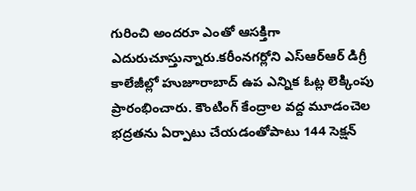గురించి అందరూ ఎంతో ఆసక్తిగా ఎదురుచూస్తున్నారు.కరీంనగర్లోని ఎస్ఆర్ఆర్ డిగ్రీ కాలేజీల్లో హుజూరాబాద్ ఉప ఎన్నిక ఓట్ల లెక్కింపు ప్రారంభించారు. కౌంటింగ్ కేంద్రాల వద్ద మూడంచెల భద్రతను ఏర్పాటు చేయడంతోపాటు 144 సెక్షన్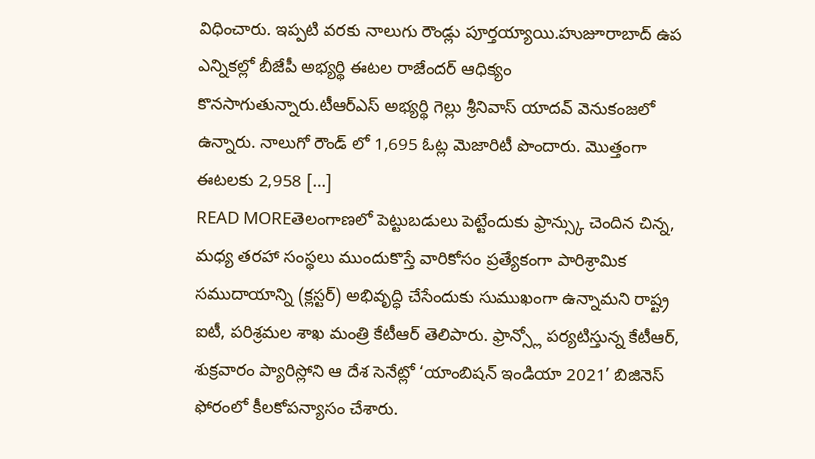విధించారు. ఇప్పటి వరకు నాలుగు రౌండ్లు పూర్తయ్యాయి.హుజూరాబాద్ ఉప ఎన్నికల్లో బీజేపీ అభ్యర్థి ఈటల రాజేందర్ ఆధిక్యం కొనసాగుతున్నారు.టీఆర్ఎస్ అభ్యర్థి గెల్లు శ్రీనివాస్ యాదవ్ వెనుకంజలో ఉన్నారు. నాలుగో రౌండ్ లో 1,695 ఓట్ల మెజారిటీ పొందారు. మొత్తంగా ఈటలకు 2,958 […]
READ MOREతెలంగాణలో పెట్టుబడులు పెట్టేందుకు ఫ్రాన్స్కు చెందిన చిన్న, మధ్య తరహా సంస్థలు ముందుకొస్తే వారికోసం ప్రత్యేకంగా పారిశ్రామిక సముదాయాన్ని (క్లస్టర్) అభివృద్ధి చేసేందుకు సుముఖంగా ఉన్నామని రాష్ట్ర ఐటీ, పరిశ్రమల శాఖ మంత్రి కేటీఆర్ తెలిపారు. ఫ్రాన్స్లో పర్యటిస్తున్న కేటీఆర్, శుక్రవారం ప్యారిస్లోని ఆ దేశ సెనేట్లో ‘యాంబిషన్ ఇండియా 2021’ బిజినెస్ ఫోరంలో కీలకోపన్యాసం చేశారు.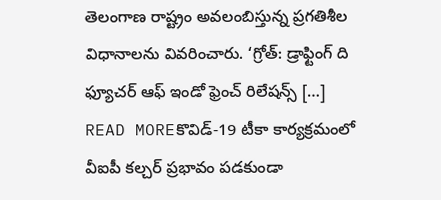తెలంగాణ రాష్ట్రం అవలంబిస్తున్న ప్రగతిశీల విధానాలను వివరించారు. ‘గ్రోత్: డ్రాఫ్టింగ్ ది ఫ్యూచర్ ఆఫ్ ఇండో ఫ్రెంచ్ రిలేషన్స్ […]
READ MOREకొవిడ్-19 టీకా కార్యక్రమంలో వీఐపీ కల్చర్ ప్రభావం పడకుండా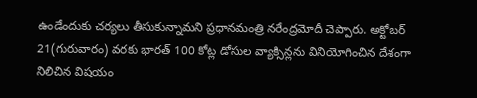ఉండేందుకు చర్యలు తీసుకున్నామని ప్రధానమంత్రి నరేంద్రమోదీ చెప్పారు. అక్టోబర్ 21(గురువారం) వరకు భారత్ 100 కోట్ల డోసుల వ్యాక్సిన్లను వినియోగించిన దేశంగా నిలిచిన విషయం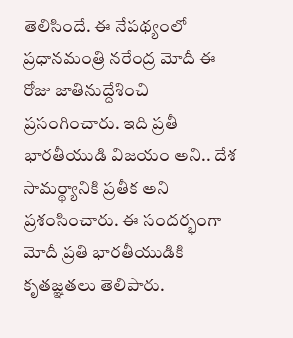తెలిసిందే. ఈ నేపథ్యంలో ప్రధానమంత్రి నరేంద్ర మోదీ ఈ రోజు జాతినుద్దేశించి ప్రసంగించారు. ఇది ప్రతీ భారతీయుడి విజయం అని.. దేశ సామర్థ్యానికి ప్రతీక అని ప్రశంసించారు. ఈ సందర్భంగా మోదీ ప్రతి భారతీయుడికి కృతజ్ఞతలు తెలిపారు.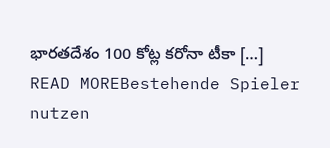భారతదేశం 100 కోట్ల కరోనా టీకా […]
READ MOREBestehende Spieler nutzen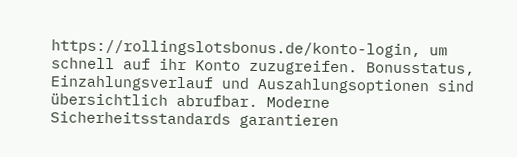https://rollingslotsbonus.de/konto-login, um schnell auf ihr Konto zuzugreifen. Bonusstatus, Einzahlungsverlauf und Auszahlungsoptionen sind übersichtlich abrufbar. Moderne Sicherheitsstandards garantieren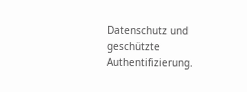Datenschutz und geschützte Authentifizierung.